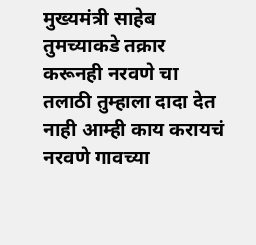मुख्यमंत्री साहेब तुमच्याकडे तक्रार करूनही नरवणे चा तलाठी तुम्हाला दादा देत नाही आम्ही काय करायचं नरवणे गावच्या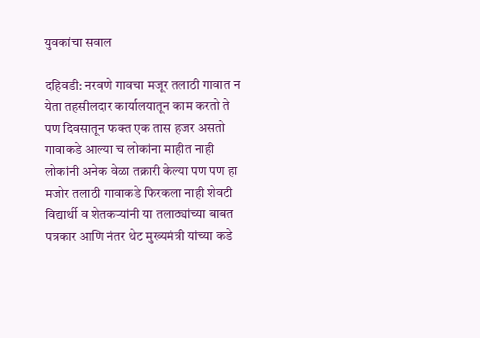युवकांचा सवाल

दहिवडी: नरवणे गावचा मजूर तलाठी गावात न येता तहसीलदार कार्यालयातून काम करतो ते पण दिवसातून फक्त एक तास हजर असतो गावाकडे आल्या च लोकांना माहीत नाही लोकांनी अनेक वेळा तक्रारी केल्या पण पण हा मजोर तलाठी गावाकडे फिरकला नाही शेवटी विद्यार्थी व शेतकऱ्यांनी या तलाठ्यांच्या बाबत पत्रकार आणि नंतर थेट मुख्यमंत्री यांच्या कडे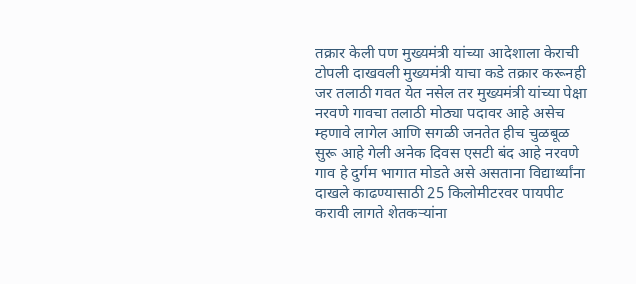तक्रार केली पण मुख्यमंत्री यांच्या आदेशाला केराची टोपली दाखवली मुख्यमंत्री याचा कडे तक्रार करूनही जर तलाठी गवत येत नसेल तर मुख्यमंत्री यांच्या पेक्षा नरवणे गावचा तलाठी मोठ्या पदावर आहे असेच म्हणावे लागेल आणि सगळी जनतेत हीच चुळबूळ सुरू आहे गेली अनेक दिवस एसटी बंद आहे नरवणे गाव हे दुर्गम भागात मोडते असे असताना विद्यार्थ्यांना दाखले काढण्यासाठी 25 किलोमीटरवर पायपीट करावी लागते शेतकऱ्यांना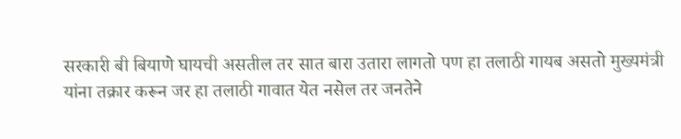सरकारी बी बियाणे घायची असतील तर सात बारा उतारा लागतो पण हा तलाठी गायब असतो मुख्यमंत्री यांना तक्रार करून जर हा तलाठी गावात येत नसेल तर जनतेने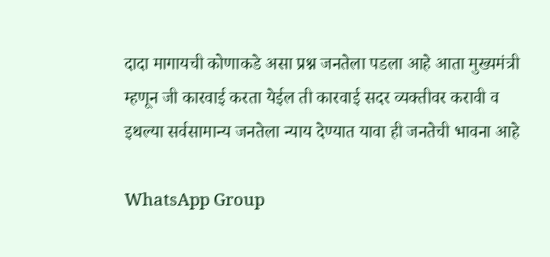दादा मागायची कोणाकडे असा प्रश्न जनतेला पडला आहे आता मुख्यमंत्री म्हणून जी कारवाई करता येईल ती कारवाई सदर व्यक्तीवर करावी व इथल्या सर्वसामान्य जनतेला न्याय देण्यात यावा ही जनतेची भावना आहे

WhatsApp Group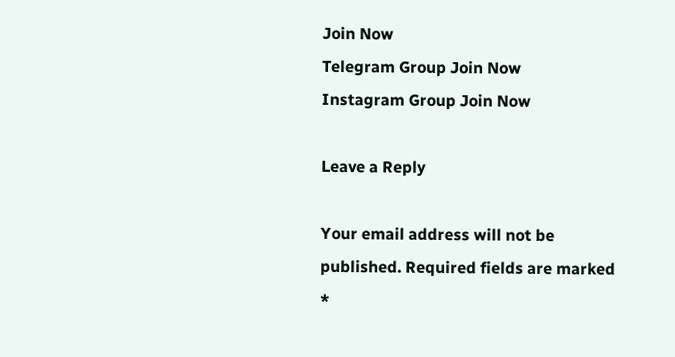Join Now
Telegram Group Join Now
Instagram Group Join Now

Leave a Reply

Your email address will not be published. Required fields are marked *